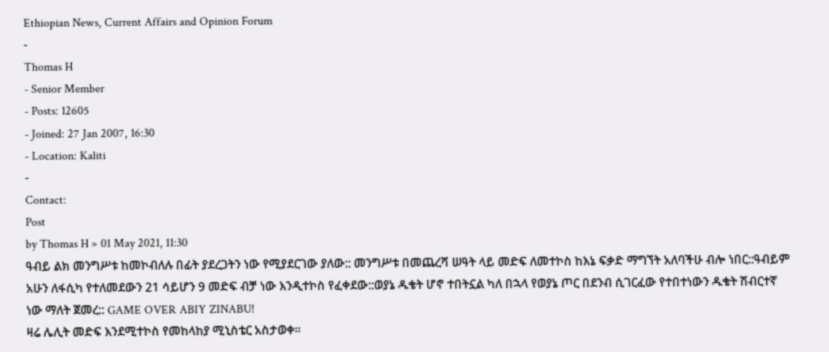Ethiopian News, Current Affairs and Opinion Forum
-
Thomas H
- Senior Member
- Posts: 12605
- Joined: 27 Jan 2007, 16:30
- Location: Kaliti
-
Contact:
Post
by Thomas H » 01 May 2021, 11:30
ዓብይ ልክ መንግሥቱ ከመኮብለሉ በፊት ያደረጋትን ነው የሚያደርገው ያለው:: መንግሥቱ በመጨረሻ ሠዓት ላይ መድፍ ለመተኮስ ከእኔ ፍቃድ ማግኘት አለባችሁ ብሎ ነበር::ዓብይም አሁን ለፋሲካ የተለመደውን 21 ሳይሆን 9 መድፍ ብቻ ነው እንዲተኮስ የፈቀደው::ወያኔ ዱቄት ሆኖ ተበትኗል ካለ በኋላ የወያኔ ጦር በደንብ ሲገርፈው የተበተነውን ዱቄት ሽብርተኛ ነው ማለት ጀመረ:: GAME OVER ABIY ZINABU!
ዛሬ ሌሊት መድፍ እንደሚተኮስ የመከላከያ ሚኒስቴር አስታወቀ።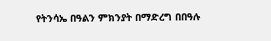የትንሳኤ በዓልን ምክንያት በማድረግ በበዓሉ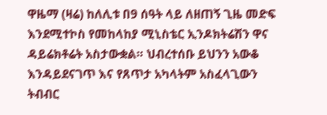ዋዜማ (ዛሬ) ከለሊቱ በ9 ሰዓት ላይ ለዘጠኝ ጊዜ መድፍ እንደሚተኮስ የመከላከያ ሚኒስቴር ኢንዶክትሬሽን ዋና ዳይሬክቶሬት አስታውቋል። ህብረተሰቡ ይህንን አውቆ እንዳይደናገጥ እና የጸጥታ አካላትም አስፈላጊውን ትብብር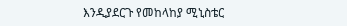እንዲያደርጉ የመከላከያ ሚኒስቴር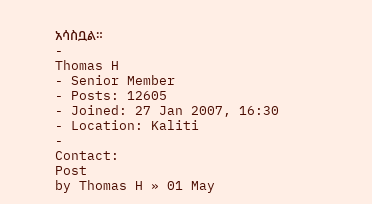አሳስቧል።
-
Thomas H
- Senior Member
- Posts: 12605
- Joined: 27 Jan 2007, 16:30
- Location: Kaliti
-
Contact:
Post
by Thomas H » 01 May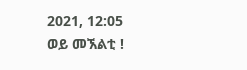2021, 12:05
ወይ መኧልቲ !